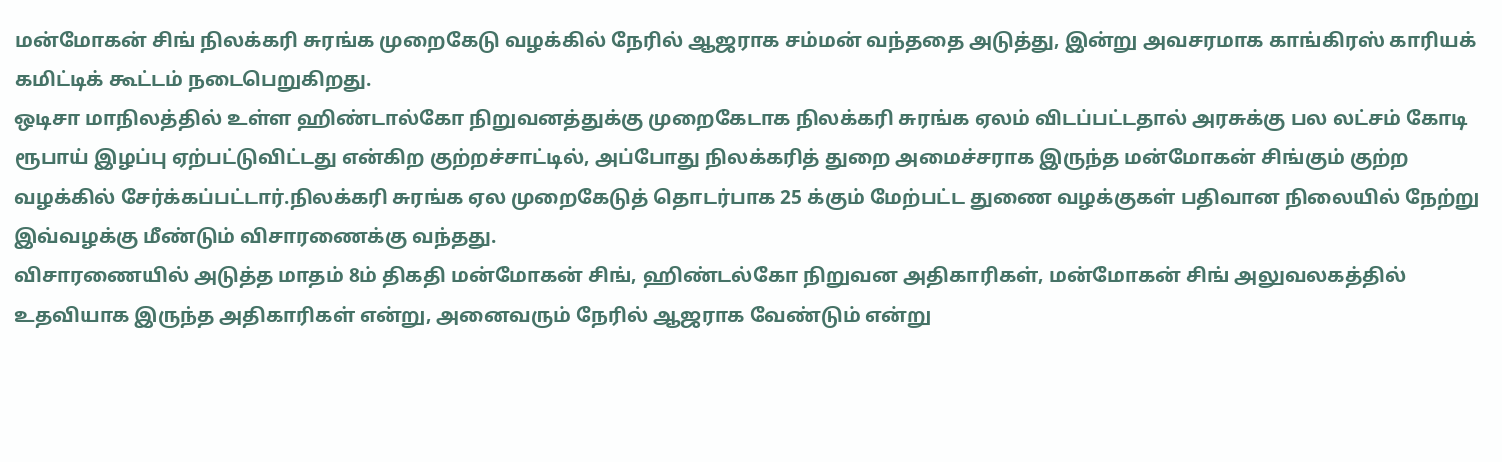மன்மோகன் சிங் நிலக்கரி சுரங்க முறைகேடு வழக்கில் நேரில் ஆஜராக சம்மன் வந்ததை அடுத்து, இன்று அவசரமாக காங்கிரஸ் காரியக் கமிட்டிக் கூட்டம் நடைபெறுகிறது.
ஒடிசா மாநிலத்தில் உள்ள ஹிண்டால்கோ நிறுவனத்துக்கு முறைகேடாக நிலக்கரி சுரங்க ஏலம் விடப்பட்டதால் அரசுக்கு பல லட்சம் கோடி ரூபாய் இழப்பு ஏற்பட்டுவிட்டது என்கிற குற்றச்சாட்டில், அப்போது நிலக்கரித் துறை அமைச்சராக இருந்த மன்மோகன் சிங்கும் குற்ற வழக்கில் சேர்க்கப்பட்டார்.நிலக்கரி சுரங்க ஏல முறைகேடுத் தொடர்பாக 25 க்கும் மேற்பட்ட துணை வழக்குகள் பதிவான நிலையில் நேற்று இவ்வழக்கு மீண்டும் விசாரணைக்கு வந்தது.
விசாரணையில் அடுத்த மாதம் 8ம் திகதி மன்மோகன் சிங், ஹிண்டல்கோ நிறுவன அதிகாரிகள், மன்மோகன் சிங் அலுவலகத்தில் உதவியாக இருந்த அதிகாரிகள் என்று, அனைவரும் நேரில் ஆஜராக வேண்டும் என்று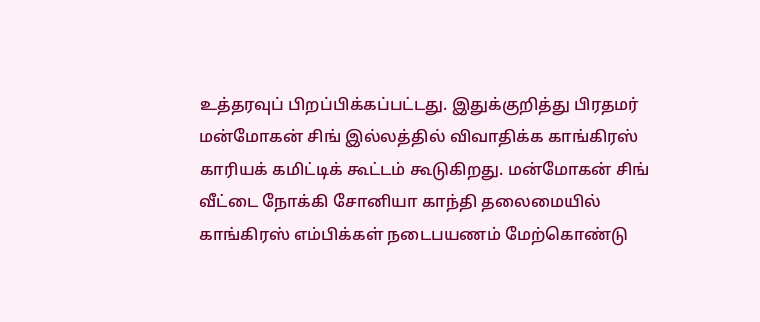உத்தரவுப் பிறப்பிக்கப்பட்டது. இதுக்குறித்து பிரதமர் மன்மோகன் சிங் இல்லத்தில் விவாதிக்க காங்கிரஸ் காரியக் கமிட்டிக் கூட்டம் கூடுகிறது. மன்மோகன் சிங் வீட்டை நோக்கி சோனியா காந்தி தலைமையில் காங்கிரஸ் எம்பிக்கள் நடைபயணம் மேற்கொண்டு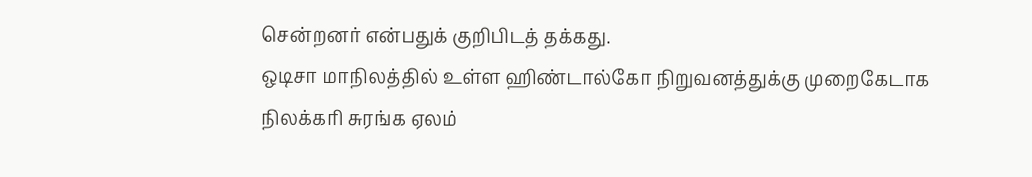சென்றனர் என்பதுக் குறிபிடத் தக்கது.
ஒடிசா மாநிலத்தில் உள்ள ஹிண்டால்கோ நிறுவனத்துக்கு முறைகேடாக நிலக்கரி சுரங்க ஏலம்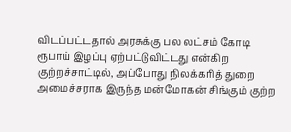விடப்பட்டதால் அரசுக்கு பல லட்சம் கோடி ரூபாய் இழப்பு ஏற்பட்டுவிட்டது என்கிற குற்றச்சாட்டில், அப்போது நிலக்கரித் துறை அமைச்சராக இருந்த மன்மோகன் சிங்கும் குற்ற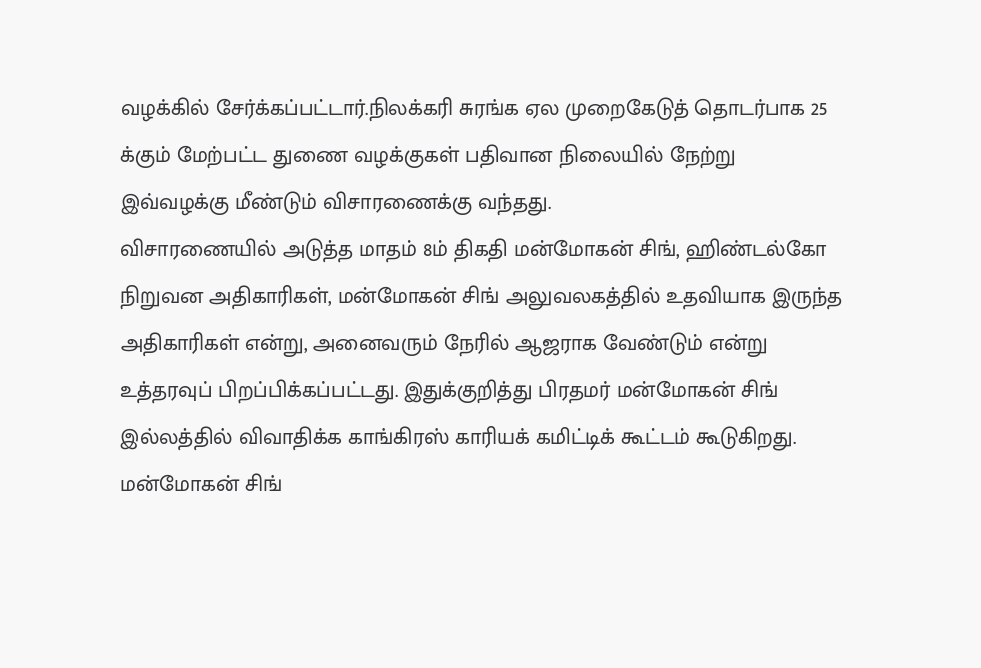வழக்கில் சேர்க்கப்பட்டார்.நிலக்கரி சுரங்க ஏல முறைகேடுத் தொடர்பாக 25 க்கும் மேற்பட்ட துணை வழக்குகள் பதிவான நிலையில் நேற்று இவ்வழக்கு மீண்டும் விசாரணைக்கு வந்தது.
விசாரணையில் அடுத்த மாதம் 8ம் திகதி மன்மோகன் சிங், ஹிண்டல்கோ நிறுவன அதிகாரிகள், மன்மோகன் சிங் அலுவலகத்தில் உதவியாக இருந்த அதிகாரிகள் என்று, அனைவரும் நேரில் ஆஜராக வேண்டும் என்று உத்தரவுப் பிறப்பிக்கப்பட்டது. இதுக்குறித்து பிரதமர் மன்மோகன் சிங் இல்லத்தில் விவாதிக்க காங்கிரஸ் காரியக் கமிட்டிக் கூட்டம் கூடுகிறது. மன்மோகன் சிங்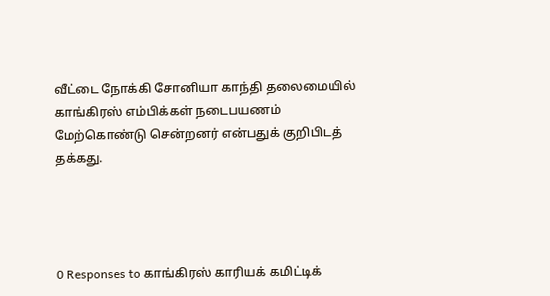வீட்டை நோக்கி சோனியா காந்தி தலைமையில் காங்கிரஸ் எம்பிக்கள் நடைபயணம் மேற்கொண்டு சென்றனர் என்பதுக் குறிபிடத் தக்கது.




0 Responses to காங்கிரஸ் காரியக் கமிட்டிக்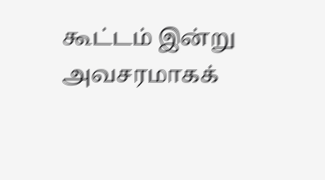கூட்டம் இன்று அவசரமாகக்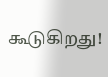கூடுகிறது!